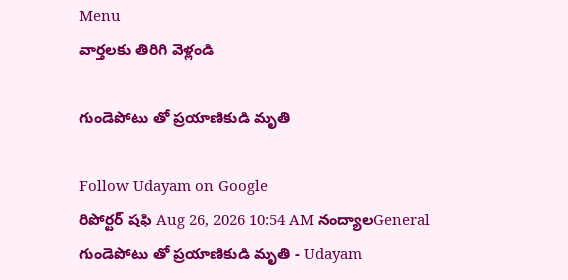Menu
వార్తలకు తిరిగి వెళ్లండి

గుండెపోటు తో ప్రయాణికుడి మృతి

Follow Udayam on Google
రిపోర్టర్ షఫి Aug 26, 2026 10:54 AM నంద్యాలGeneral
గుండెపోటు తో ప్రయాణికుడి మృతి - Udayam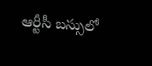ఆర్టీసీ బస్సులో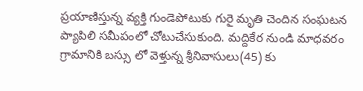ప్రయాణిస్తున్న వ్యక్తి గుండెపోటుకు గురై మృతి చెందిన సంఘటన ప్యాపిలి సమీపంలో చోటుచేసుకుంది. మద్దికేర నుండి మాధవరం గ్రామానికి బస్సు లో వెళ్తున్న శ్రీనివాసులు(45) కు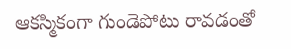ఆకస్మికంగా గుండెపోటు రావడంతో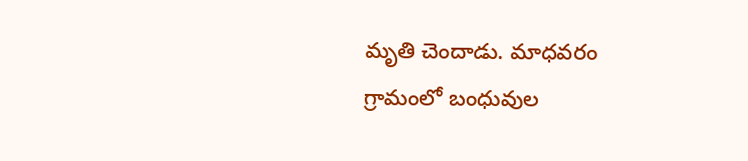మృతి చెందాడు. మాధవరం గ్రామంలో బంధువుల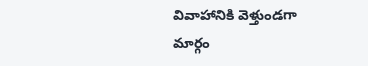వివాహానికి వెళ్తుండగా మార్గం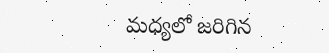మధ్యలో జరిగిన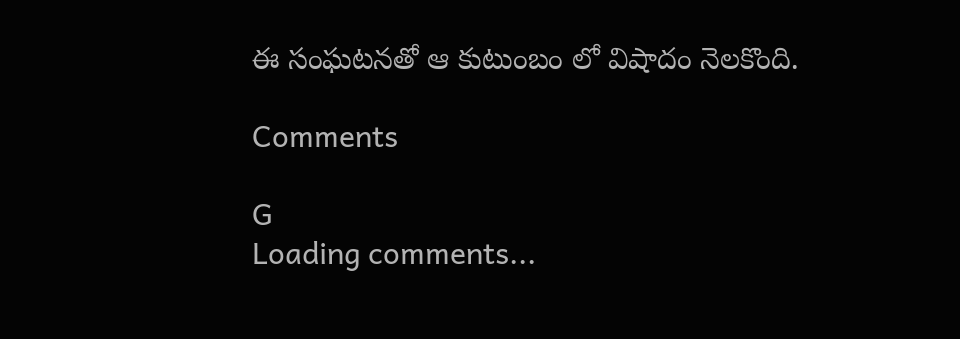ఈ సంఘటనతో ఆ కుటుంబం లో విషాదం నెలకొంది.

Comments

G
Loading comments...